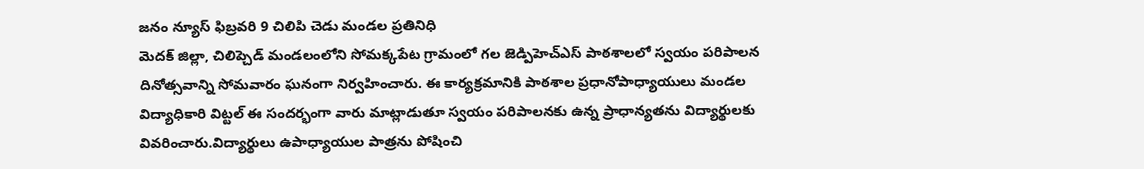జనం న్యూస్ ఫిబ్రవరి 9 చిలిపి చెడు మండల ప్రతినిధి
మెదక్ జిల్లా, చిలిప్చెడ్ మండలంలోని సోమక్కపేట గ్రామంలో గల జెడ్పిహెచ్ఎస్ పాఠశాలలో స్వయం పరిపాలన దినోత్సవాన్ని సోమవారం ఘనంగా నిర్వహించారు. ఈ కార్యక్రమానికి పాఠశాల ప్రధానోపాధ్యాయులు మండల విద్యాధికారి విట్టల్ ఈ సందర్భంగా వారు మాట్లాడుతూ స్వయం పరిపాలనకు ఉన్న ప్రాధాన్యతను విద్యార్థులకు వివరించారు.విద్యార్థులు ఉపాధ్యాయుల పాత్రను పోషించి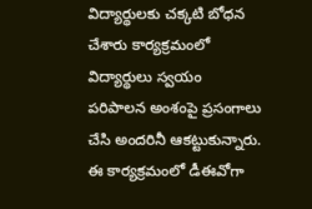విద్యార్థులకు చక్కటి బోధన చేశారు కార్యక్రమంలో విద్యార్థులు స్వయం పరిపాలన అంశంపై ప్రసంగాలు చేసి అందరినీ ఆకట్టుకున్నారు. ఈ కార్యక్రమంలో డీఈవోగా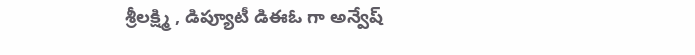శ్రీలక్ష్మి , డిప్యూటీ డిఈఓ గా అన్వేష్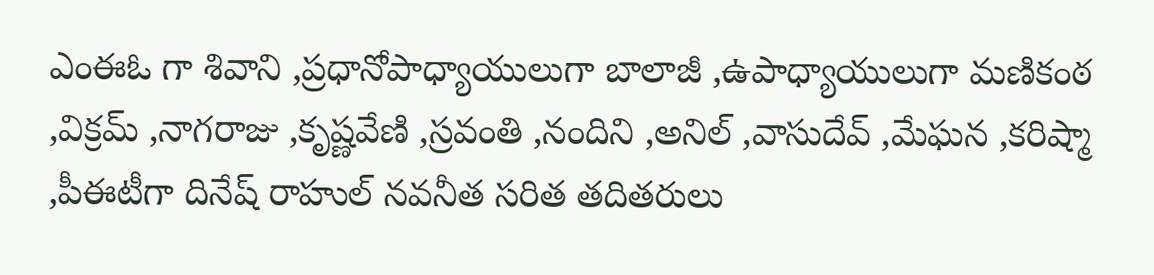ఎంఈఓ గా శివాని ,ప్రధానోపాధ్యాయులుగా బాలాజీ ,ఉపాధ్యాయులుగా మణికంఠ ,విక్రమ్ ,నాగరాజు ,కృష్ణవేణి ,స్రవంతి ,నందిని ,అనిల్ ,వాసుదేవ్ ,మేఘన ,కరిష్మా ,పీఈటీగా దినేష్ రాహుల్ నవనీత సరిత తదితరులు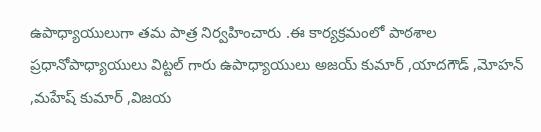ఉపాధ్యాయులుగా తమ పాత్ర నిర్వహించారు .ఈ కార్యక్రమంలో పాఠశాల ప్రధానోపాధ్యాయులు విట్టల్ గారు ఉపాధ్యాయులు అజయ్ కుమార్ ,యాదగౌడ్ ,మోహన్ ,మహేష్ కుమార్ ,విజయ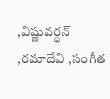,విష్ణువర్ధన్ ,రమాదేవి ,సంగీత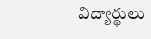విద్యార్థులు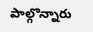పాల్గొన్నారు